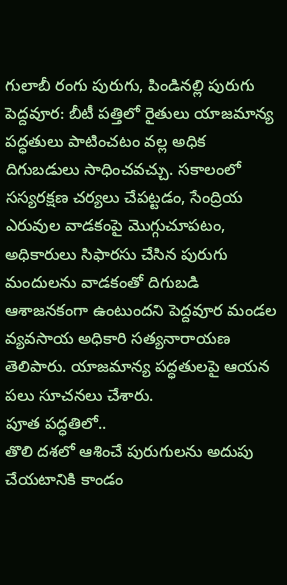గులాబీ రంగు పురుగు, పిండినల్లి పురుగు
పెద్దవూర: బీటీ పత్తిలో రైతులు యాజమాన్య పద్ధతులు పాటించటం వల్ల అధిక దిగుబడులు సాధించవచ్చు. సకాలంలో సస్యరక్షణ చర్యలు చేపట్టడం, సేంద్రియ ఎరువుల వాడకంపై మొగ్గుచూపటం, అధికారులు సిఫారసు చేసిన పురుగు మందులను వాడకంతో దిగుబడి ఆశాజనకంగా ఉంటుందని పెద్దవూర మండల వ్యవసాయ అధికారి సత్యనారాయణ తెలిపారు. యాజమాన్య పద్ధతులపై ఆయన పలు సూచనలు చేశారు.
పూత పద్ధతిలో..
తొలి దశలో ఆశించే పురుగులను అదుపు చేయటానికి కాండం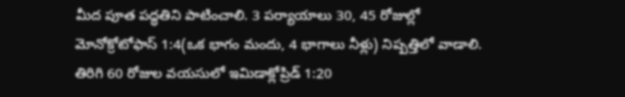మీద పూత పద్ధతిని పాటించాలి. 3 పర్యాయాలు 30, 45 రోజుల్లో మోనోక్రోటోఫాస్ 1:4(ఒక భాగం మందు, 4 భాగాలు నీళ్లు) నిష్పత్తిలో వాడాలి. తిరిగి 60 రోజుల వయసులో ఇమిడాక్లోప్రిడ్ 1:20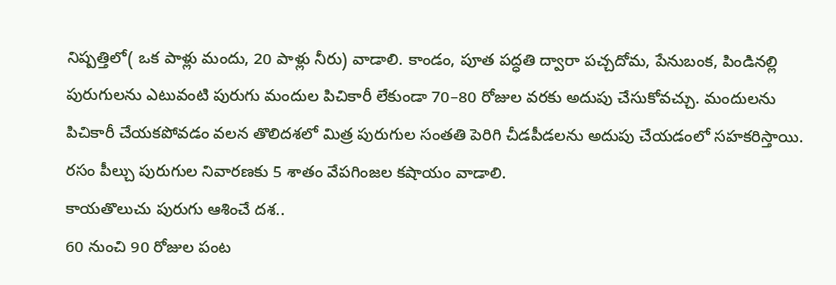నిష్పత్తిలో( ఒక పాళ్లు మందు, 20 పాళ్లు నీరు) వాడాలి. కాండం, పూత పద్ధతి ద్వారా పచ్చదోమ, పేనుబంక, పిండినల్లి పురుగులను ఎటువంటి పురుగు మందుల పిచికారీ లేకుండా 70–80 రోజుల వరకు అదుపు చేసుకోవచ్చు. మందులను పిచికారీ చేయకపోవడం వలన తొలిదశలో మిత్ర పురుగుల సంతతి పెరిగి చీడపీడలను అదుపు చేయడంలో సహకరిస్తాయి. రసం పీల్చు పురుగుల నివారణకు 5 శాతం వేపగింజల కషాయం వాడాలి.
కాయతొలుచు పురుగు ఆశించే దశ..
60 నుంచి 90 రోజుల పంట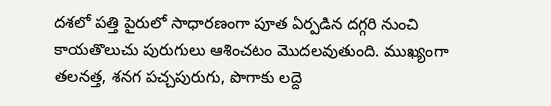దశలో పత్తి పైరులో సాధారణంగా పూత ఏర్పడిన దగ్గరి నుంచి కాయతొలుచు పురుగులు ఆశించటం మొదలవుతుంది. ముఖ్యంగా తలనత్త, శనగ పచ్చపురుగు, పొగాకు లద్దె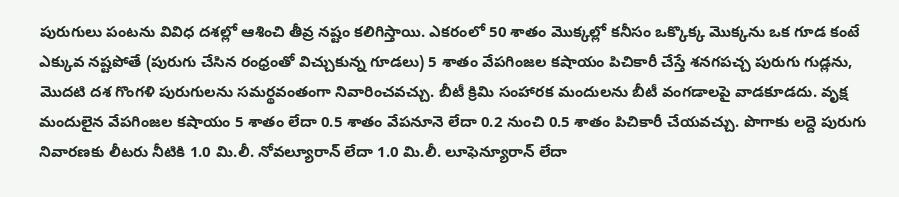పురుగులు పంటను వివిధ దశల్లో ఆశించి తీవ్ర నష్టం కలిగిస్తాయి. ఎకరంలో 50 శాతం మొక్కల్లో కనీసం ఒక్కొక్క మొక్కను ఒక గూడ కంటే ఎక్కువ నష్టపోతే (పురుగు చేసిన రంధ్రంతో విచ్చుకున్న గూడలు) 5 శాతం వేపగింజల కషాయం పిచికారీ చేస్తే శనగపచ్చ పురుగు గుడ్లను, మొదటి దశ గొంగళి పురుగులను సమర్థవంతంగా నివారించవచ్చు. బీటీ క్రిమి సంహారక మందులను బీటీ వంగడాలపై వాడకూడదు. వృక్ష మందులైన వేపగింజల కషాయం 5 శాతం లేదా 0.5 శాతం వేపనూనె లేదా 0.2 నుంచి 0.5 శాతం పిచికారీ చేయవచ్చు. పొగాకు లద్దె పురుగు నివారణకు లీటరు నీటికి 1.0 మి.లీ. నోవల్యూరాన్ లేదా 1.0 మి.లీ. లూఫెన్యూరాన్ లేదా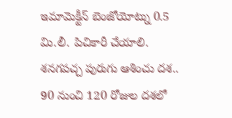ఇమామెక్టీన్ బెంజోయోట్ను 0.5 మి.లీ. పిచికారీ చేయాలి.
శనగపచ్చ పురుగు ఆశించు దశ..
90 నుంచి 120 రోజుల దశలో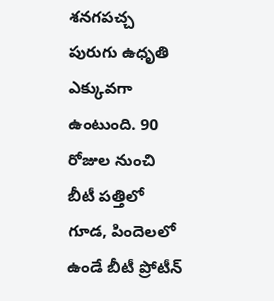శనగపచ్చ పురుగు ఉధృతి ఎక్కువగా ఉంటుంది. 90 రోజుల నుంచి బీటీ పత్తిలో గూడ, పిందెలలో ఉండే బీటీ ప్రోటీన్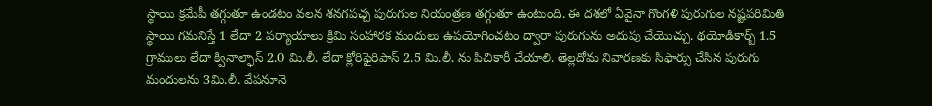స్థాయి క్రమేపీ తగ్గుతూ ఉండటం వలన శనగపచ్చ పురుగుల నియంత్రణ తగ్గుతూ ఉంటుంది. ఈ దశలో ఏవైనా గొంగళి పురుగుల నష్టపరిమితి స్థాయి గమనిస్తే 1 లేదా 2 పర్యాయాలు క్రిమి సంహారక మందులు ఉపయోగించటం ద్వారా పురుగును అదుపు చేయొచ్చు. థయోడికార్బ్ 1.5 గ్రాములు లేదా క్వినాల్ఫాస్ 2.0 మి.లీ. లేదా క్లోరిఫైరిపాస్ 2.5 మి.లీ. ను పిచికారీ చేయాలి. తెల్లదోమ నివారణకు సిఫార్సు చేసిన పురుగు మందులను 3మి.లీ. వేపనూనె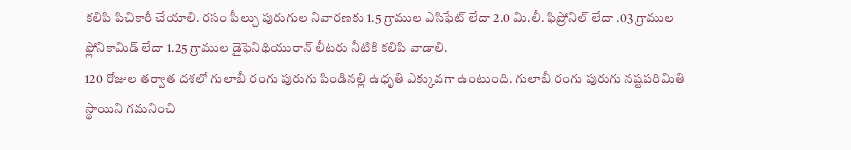కలిపి పిచికారీ చేయాలి. రసం పీల్చు పురుగుల నివారణకు 1.5 గ్రాముల ఎసిఫేట్ లేదా 2.0 మి.లీ. ఫిప్రోనిల్ లేదా .03 గ్రాముల ఫ్లోనికామిడ్ లేదా 1.25 గ్రాముల డైఫెనిథియురాన్ లీటరు నీటికి కలిపి వాడాలి.
120 రోజుల తర్వాత దశలో గులాబీ రంగు పురుగు పిండినల్లి ఉధృతి ఎక్కువగా ఉంటుంది. గులాబీ రంగు పురుగు నష్టపరిమితి స్థాయిని గమనించి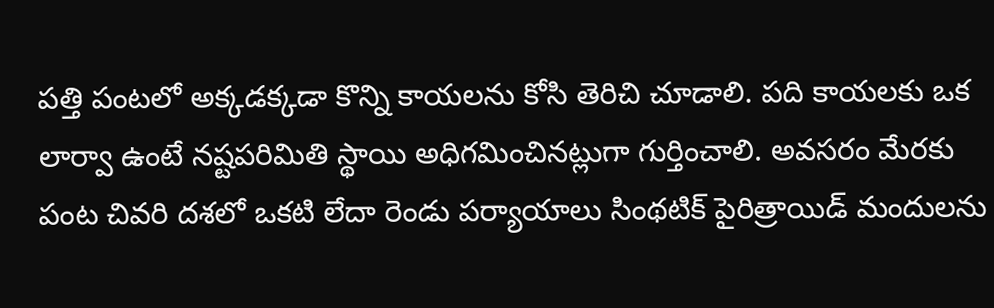పత్తి పంటలో అక్కడక్కడా కొన్ని కాయలను కోసి తెరిచి చూడాలి. పది కాయలకు ఒక లార్వా ఉంటే నష్టపరిమితి స్థాయి అధిగమించినట్లుగా గుర్తించాలి. అవసరం మేరకు పంట చివరి దశలో ఒకటి లేదా రెండు పర్యాయాలు సింథటిక్ పైరిత్రాయిడ్ మందులను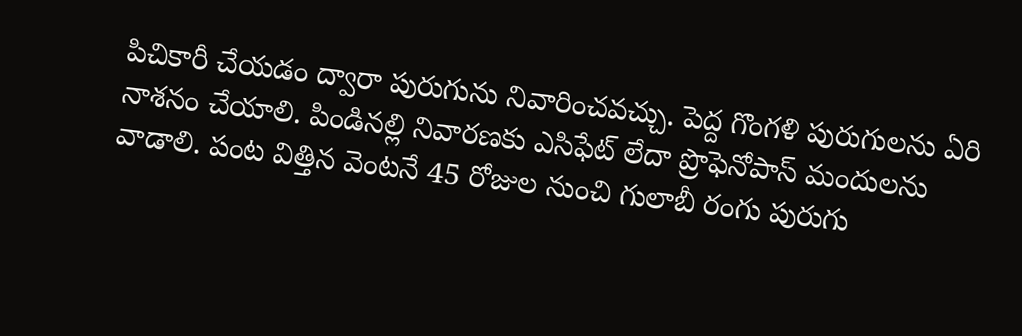పిచికారీ చేయడం ద్వారా పురుగును నివారించవచ్చు. పెద్ద గొంగళి పురుగులను ఏరి నాశనం చేయాలి. పిండినల్లి నివారణకు ఎసిఫేట్ లేదా ప్రొఫెనోపాస్ మందులను వాడాలి. పంట విత్తిన వెంటనే 45 రోజుల నుంచి గులాబీ రంగు పురుగు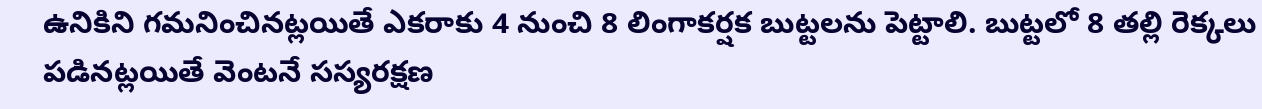ఉనికిని గమనించినట్లయితే ఎకరాకు 4 నుంచి 8 లింగాకర్షక బుట్టలను పెట్టాలి. బుట్టలో 8 తల్లి రెక్కలు పడినట్లయితే వెంటనే సస్యరక్షణ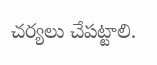చర్యలు చేపట్టాలి.